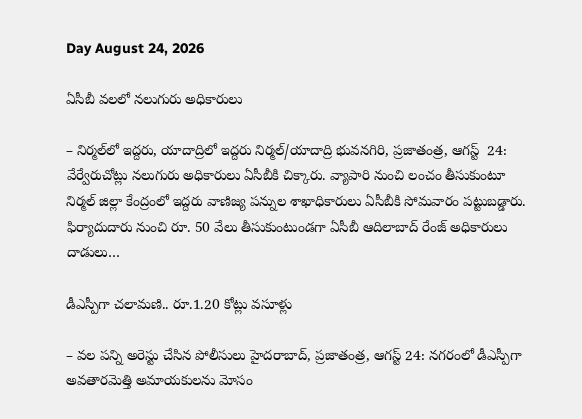Day August 24, 2026

ఏసీబీ వ‌ల‌లో నలుగురు అధికారులు

– నిర్మల్‌లో ఇద్దరు, యాదాద్రిలో ఇద్దరు నిర్మల్‌/యాదాద్రి భువనగిరి, ప్ర‌జాతంత్ర, ఆగస్ట్  24: వేర్వేరుచోట్లు నలుగురు అధికారులు ఏసీబీకి చిక్కారు. వ్యాపారి నుంచి లంచం తీసుకుంటూ నిర్మల్‌ ‌జిల్లా కేంద్రంలో ఇద్దరు వాణిజ్య‌ పన్నుల శాఖాధికారులు ఏసీబీకి సోమవారం పట్టుబడ్డారు. ఫిర్యాదుదారు నుంచి రూ. 50 వేలు తీసుకుంటుండగా ఏసీబీ ఆదిలాబాద్‌ ‌రేంజ్‌ అధికారులు దాడులు…

డీఎస్పీగా చ‌లామ‌ణి.. రూ.1.20 కోట్లు వసూళ్లు

– వల పన్ని అరెస్టు చేసిన పోలీసులు హైదరాబాద్, ప్రజాతంత్ర, ఆగస్ట్ 24: నగరంలో డీఎస్పీగా అవతారమెత్తి అమాయకులను మోసం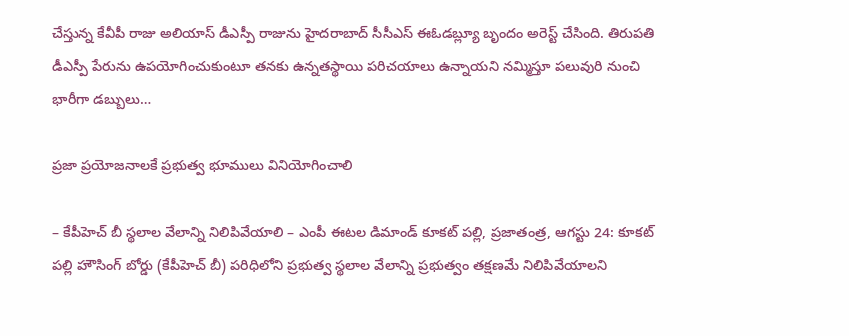చేస్తున్న కేవీపీ రాజు అలియాస్ డీఎస్పీ రాజును హైదరాబాద్ సీసీఎస్ ఈఓడబ్ల్యూ బృందం అరెస్ట్ చేసింది. తిరుపతి డీఎస్పీ పేరును ఉపయోగించుకుంటూ తనకు ఉన్నతస్థాయి పరిచయాలు ఉన్నాయని నమ్మిస్తూ పలువురి నుంచి భారీగా డబ్బులు…

ప్రజా ప్రయోజనాలకే ప్రభుత్వ భూములు వినియోగించాలి

– కేపీహెచ్ బీ స్థలాల వేలాన్ని నిలిపివేయాలి – ఎంపీ ఈటల డిమాండ్ కూకట్ పల్లి, ప్రజాతంత్ర, ఆగస్టు 24: కూకట్ పల్లి హౌసింగ్ బోర్డు (కేపీహెచ్ బీ) పరిధిలోని ప్రభుత్వ స్థలాల వేలాన్ని ప్రభుత్వం తక్షణమే నిలిపివేయాలని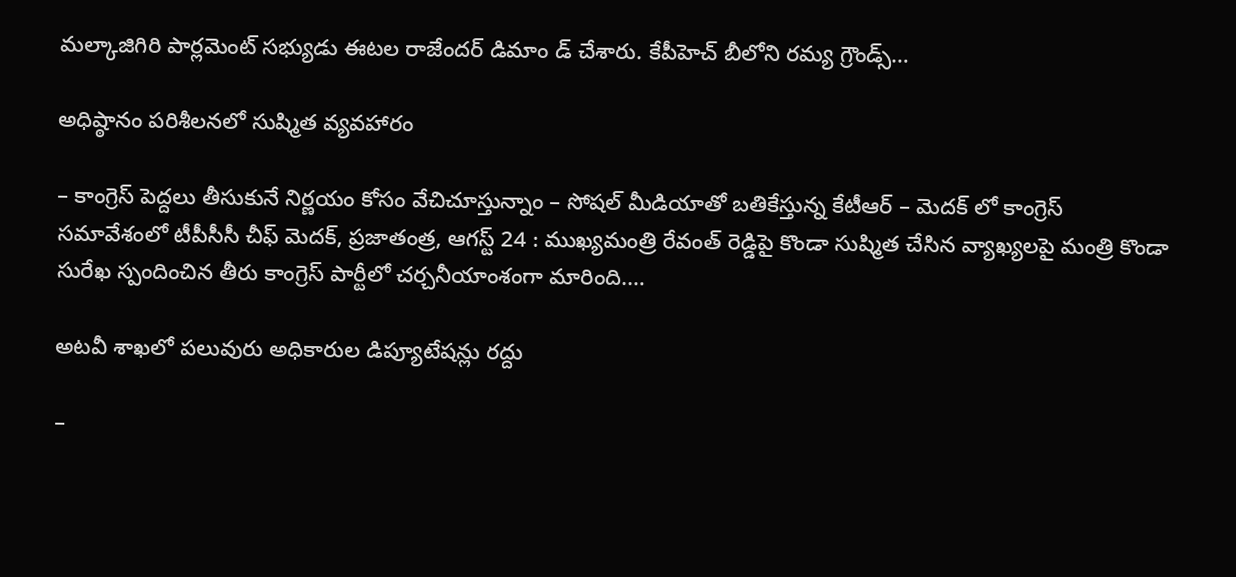మల్కాజిగిరి పార్లమెంట్ సభ్యుడు ఈటల రాజేందర్ డిమాం డ్ చేశారు. కేపీహెచ్ బీలోని రమ్య గ్రౌండ్స్…

అధిష్ఠానం పరిశీలనలో సుష్మిత వ్యవహారం

– కాంగ్రెస్ పెద్దలు తీసుకునే నిర్ణయం కోసం వేచిచూస్తున్నాం – సోషల్ మీడియాతో బతికేస్తున్న కేటీఆర్ – మెదక్ లో కాంగ్రెస్ సమావేశంలో టీపీసీసీ చీఫ్ మెదక్, ప్రజాతంత్ర, ఆగస్ట్ 24 : ముఖ్యమంత్రి రేవంత్ రెడ్డిపై కొండా సుష్మిత చేసిన‌ వ్యాఖ్యలపై మంత్రి కొండా సురేఖ స్పందించిన తీరు కాంగ్రెస్ పార్టీలో చర్చనీయాంశంగా మారింది.…

అటవీ శాఖలో పలువురు అధికారుల డిప్యూటేషన్లు రద్దు

–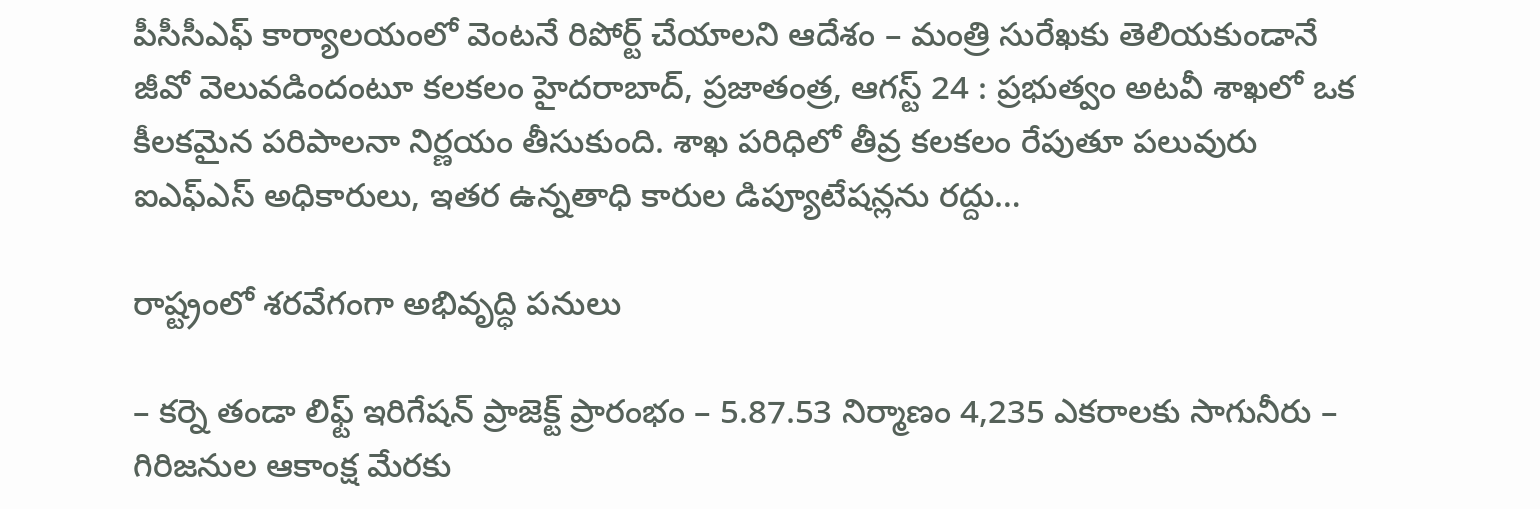పీసీసీఎఫ్ కార్యాలయంలో వెంటనే రిపోర్ట్ చేయాలని ఆదేశం – మంత్రి సురేఖకు తెలియకుండానే జీవో వెలువడిందంటూ కలకలం హైదరాబాద్, ప్రజాతంత్ర, ఆగస్ట్ 24 : ప్రభుత్వం అటవీ శాఖలో ఒక కీలకమైన పరిపాలనా నిర్ణయం తీసుకుంది. శాఖ పరిధిలో తీవ్ర కలకలం రేపుతూ పలువురు ఐఎఫ్ఎస్ అధికారులు, ఇతర ఉన్నతాధి కారుల డిప్యూటేషన్లను రద్దు…

రాష్ట్రంలో శరవేగంగా అభివృద్ధి పనులు

– కర్నె తండా లిఫ్ట్ ఇరిగేషన్ ప్రాజెక్ట్ ప్రారంభం – 5.87.53 నిర్మాణం 4,235 ఎకరాలకు సాగునీరు – గిరిజనుల ఆకాంక్ష మేరకు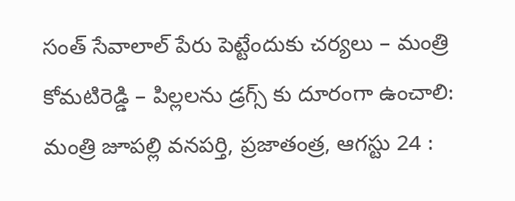సంత్ సేవాలాల్ పేరు పెట్టేందుకు చర్యలు – మంత్రి కోమటిరెడ్డి – పిల్లలను డ్రగ్స్ కు దూరంగా ఉంచాలి: మంత్రి జూపల్లి వనపర్తి, ప్రజాతంత్ర, ఆగస్టు 24 :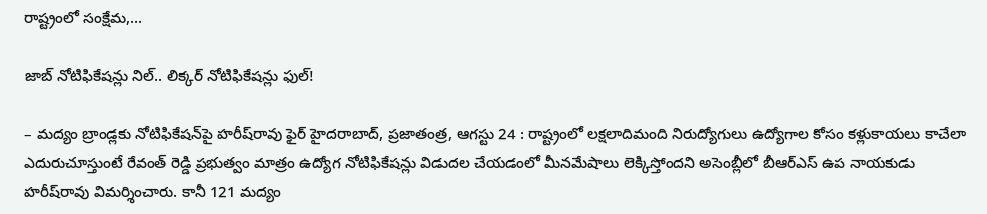రాష్ట్రంలో సంక్షేమ,…

జాబ్ నోటిఫికేషన్లు నిల్.. లిక్కర్ నోటిఫికేషన్లు ఫుల్!

– మద్యం బ్రాండ్ల‌కు నోటిఫికేషన్‌పై హరీష్‌రావు ఫైర్ హైదరాబాద్, ప్రజాతంత్ర, ఆగస్టు 24 : రాష్ట్రంలో లక్షలాదిమంది నిరుద్యోగులు ఉద్యోగాల కోసం కళ్లుకాయలు కాచేలా ఎదురుచూస్తుంటే రేవంత్ రెడ్డి ప్రభుత్వం మాత్రం ఉద్యోగ నోటిఫికేషన్లు విడుదల చేయడంలో మీనమేషాలు లెక్కిస్తోందని అసెంబ్లీలో బీఆర్ఎస్ ఉప నాయ‌కుడు హరీష్‌రావు విమర్శించారు. కానీ 121 మద్యం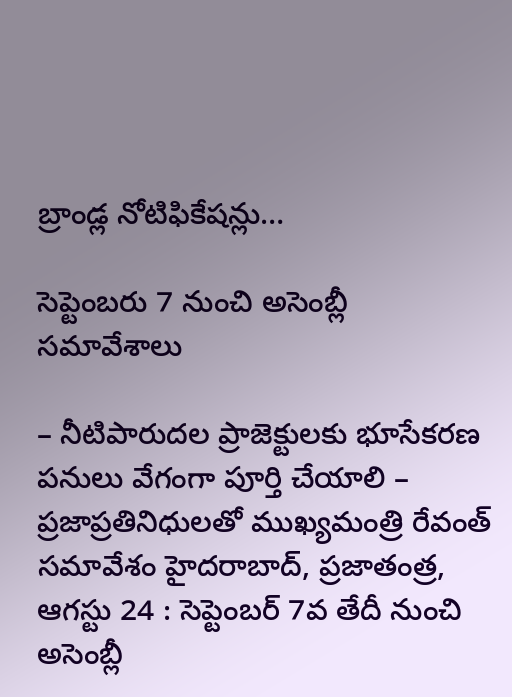బ్రాండ్ల నోటిఫికేషన్లు…

సెప్టెంబరు 7 నుంచి అసెంబ్లీ సమావేశాలు

– నీటిపారుదల ప్రాజెక్టులకు భూసేకరణ పనులు వేగంగా పూర్తి చేయాలి – ప్రజాప్రతినిధులతో ముఖ్యమంత్రి రేవంత్ సమావేశం హైదరాబాద్, ప్రజాతంత్ర, ఆగస్టు 24 : సెప్టెంబర్ 7వ తేదీ నుంచి అసెంబ్లీ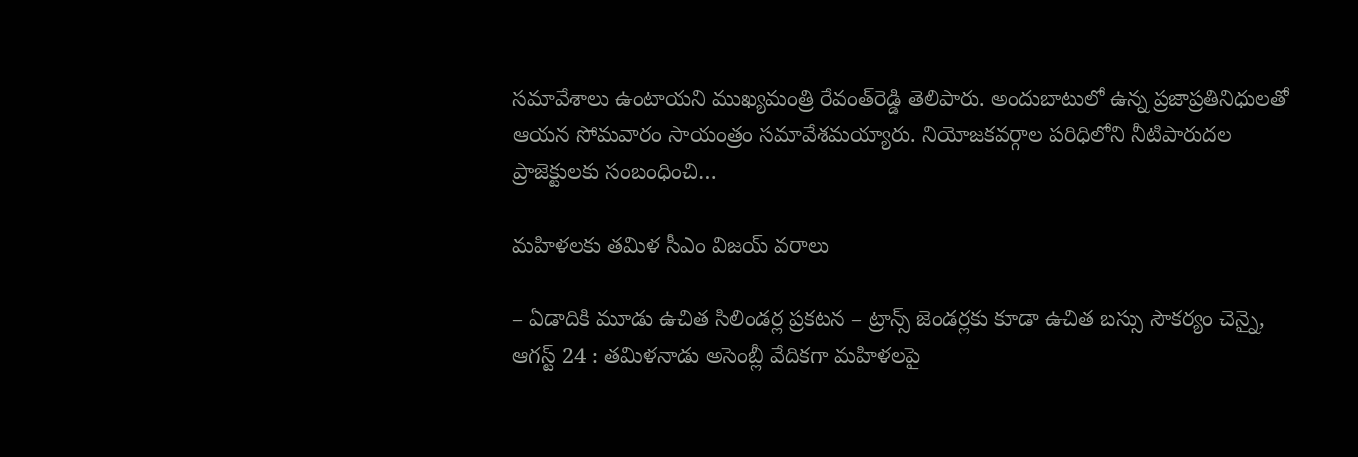సమావేశాలు ఉంటాయని ముఖ్యమంత్రి రేవంత్‌రెడ్డి తెలిపారు. అందుబాటులో ఉన్న ప్రజాప్రతినిధులతో ఆయన సోమవారం సాయంత్రం సమావేశమయ్యారు. నియోజకవర్గాల పరిధిలోని నీటిపారుదల ప్రాజెక్టులకు సంబంధించి…

మహిళలకు తమిళ సీఎం విజయ్‌ ‌వరాలు

– ఏడాదికి మూడు ఉచిత సిలిండర్ల ప్రకటన – ట్రాన్స్ ‌జెండర్లకు కూడా ఉచిత బస్సు సౌకర్యం చెన్నై, ఆగస్ట్ 24 : తమిళనాడు అసెంబ్లీ వేదికగా మహిళలపై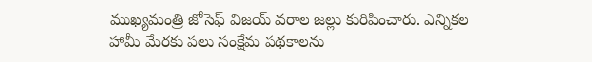ముఖ్యమంత్రి జోసెఫ్‌ ‌విజయ్‌ ‌వరాల జల్లు కురిపించారు. ఎన్నికల హామీ మేరకు పలు సంక్షేమ పథకాలను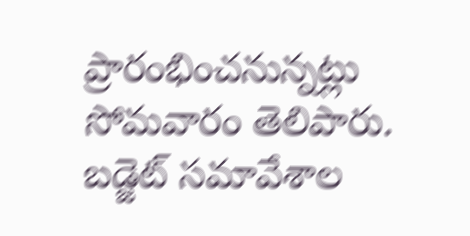ప్రారంభించనున్నట్లు సోమవారం తెలిపారు. బడ్జెట్‌ ‌సమావేశాల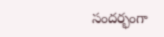సందర్భంగా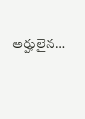అర్హులైన…